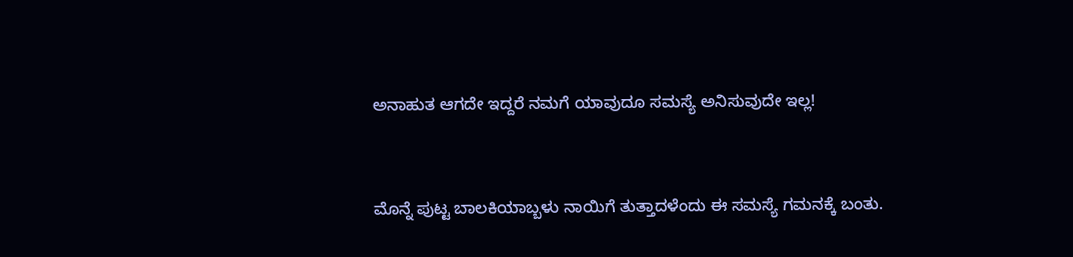ಅನಾಹುತ ಆಗದೇ ಇದ್ದರೆ ನಮಗೆ ಯಾವುದೂ ಸಮಸ್ಯೆ ಅನಿಸುವುದೇ ಇಲ್ಲ!


ಮೊನ್ನೆ ಪುಟ್ಟ ಬಾಲಕಿಯಾಬ್ಬಳು ನಾಯಿಗೆ ತುತ್ತಾದಳೆಂದು ಈ ಸಮಸ್ಯೆ ಗಮನಕ್ಕೆ ಬಂತು.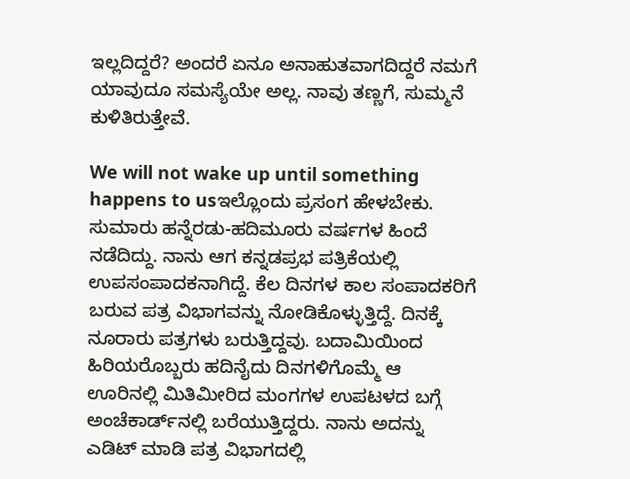ಇಲ್ಲದಿದ್ದರೆ? ಅಂದರೆ ಏನೂ ಅನಾಹುತವಾಗದಿದ್ದರೆ ನಮಗೆ ಯಾವುದೂ ಸಮಸ್ಯೆಯೇ ಅಲ್ಲ. ನಾವು ತಣ್ಣಗೆ, ಸುಮ್ಮನೆ ಕುಳಿತಿರುತ್ತೇವೆ.

We will not wake up until something happens to usಇಲ್ಲೊಂದು ಪ್ರಸಂಗ ಹೇಳಬೇಕು. ಸುಮಾರು ಹನ್ನೆರಡು-ಹದಿಮೂರು ವರ್ಷಗಳ ಹಿಂದೆ ನಡೆದಿದ್ದು. ನಾನು ಆಗ ಕನ್ನಡಪ್ರಭ ಪತ್ರಿಕೆಯಲ್ಲಿ ಉಪಸಂಪಾದಕನಾಗಿದ್ದೆ. ಕೆಲ ದಿನಗಳ ಕಾಲ ಸಂಪಾದಕರಿಗೆ ಬರುವ ಪತ್ರ ವಿಭಾಗವನ್ನು ನೋಡಿಕೊಳ್ಳುತ್ತಿದ್ದೆ. ದಿನಕ್ಕೆ ನೂರಾರು ಪತ್ರಗಳು ಬರುತ್ತಿದ್ದವು. ಬದಾಮಿಯಿಂದ ಹಿರಿಯರೊಬ್ಬರು ಹದಿನೈದು ದಿನಗಳಿಗೊಮ್ಮೆ ಆ ಊರಿನಲ್ಲಿ ಮಿತಿಮೀರಿದ ಮಂಗಗಳ ಉಪಟಳದ ಬಗ್ಗೆ ಅಂಚೆಕಾರ್ಡ್‌ನಲ್ಲಿ ಬರೆಯುತ್ತಿದ್ದರು. ನಾನು ಅದನ್ನು ಎಡಿಟ್‌ ಮಾಡಿ ಪತ್ರ ವಿಭಾಗದಲ್ಲಿ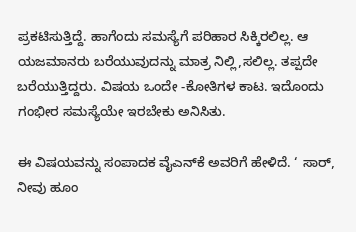ಪ್ರಕಟಿಸುತ್ತಿದ್ದೆ. ಹಾಗೆಂದು ಸಮಸ್ಯೆಗೆ ಪರಿಹಾರ ಸಿಕ್ಕಿರಲಿಲ್ಲ. ಆ ಯಜಮಾನರು ಬರೆಯುವುದನ್ನು ಮಾತ್ರ ನಿಲ್ಲಿ,ಸಲಿಲ್ಲ. ತಪ್ಪದೇ ಬರೆಯುತ್ತಿದ್ದರು. ವಿಷಯ ಒಂದೇ -ಕೋತಿಗಳ ಕಾಟ. ಇದೊಂದು ಗಂಭೀರ ಸಮಸ್ಯೆಯೇ ಇರಬೇಕು ಅನಿಸಿತು.

ಈ ವಿಷಯವನ್ನು ಸಂಪಾದಕ ವೈಎನ್‌ಕೆ ಅವರಿಗೆ ಹೇಳಿದೆ. ‘ ಸಾರ್‌, ನೀವು ಹೂಂ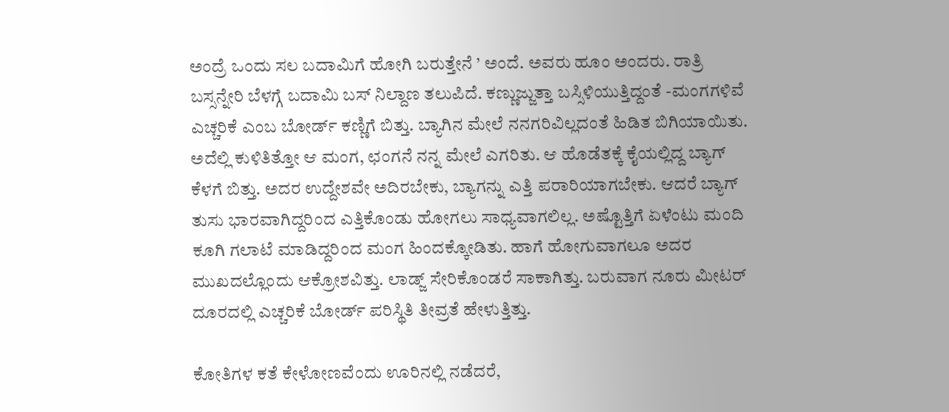ಅಂದ್ರೆ ಒಂದು ಸಲ ಬದಾಮಿಗೆ ಹೋಗಿ ಬರುತ್ತೇನೆ ’ ಅಂದೆ. ಅವರು ಹೂಂ ಅಂದರು. ರಾತ್ರಿ ಬಸ್ಸನ್ನೇರಿ ಬೆಳಗ್ಗೆ ಬದಾಮಿ ಬಸ್‌ ನಿಲ್ದಾಣ ತಲುಪಿದೆ. ಕಣ್ಣುಜ್ಜುತ್ತಾ ಬಸ್ಸಿಳಿಯುತ್ತಿದ್ದಂತೆ -ಮಂಗಗಳಿವೆ ಎಚ್ಚರಿಕೆ ಎಂಬ ಬೋರ್ಡ್‌ ಕಣ್ಣಿಗೆ ಬಿತ್ತು. ಬ್ಯಾಗಿನ ಮೇಲೆ ನನಗರಿವಿಲ್ಲದಂತೆ ಹಿಡಿತ ಬಿಗಿಯಾಯಿತು. ಅದೆಲ್ಲಿ ಕುಳಿತಿತ್ತೋ ಆ ಮಂಗ, ಛಂಗನೆ ನನ್ನ ಮೇಲೆ ಎಗರಿತು. ಆ ಹೊಡೆತಕ್ಕೆ ಕೈಯಲ್ಲಿದ್ದ ಬ್ಯಾಗ್‌ ಕೆಳಗೆ ಬಿತ್ತು. ಅದರ ಉದ್ದೇಶವೇ ಅದಿರಬೇಕು, ಬ್ಯಾಗನ್ನು ಎತ್ತಿ ಪರಾರಿಯಾಗಬೇಕು. ಆದರೆ ಬ್ಯಾಗ್‌ ತುಸು ಭಾರವಾಗಿದ್ದರಿಂದ ಎತ್ತಿಕೊಂಡು ಹೋಗಲು ಸಾಧ್ಯವಾಗಲಿಲ್ಲ. ಅಷ್ಟೊತ್ತಿಗೆ ಏಳೆಂಟು ಮಂದಿ ಕೂಗಿ ಗಲಾಟೆ ಮಾಡಿದ್ದರಿಂದ ಮಂಗ ಹಿಂದಕ್ಕೋಡಿತು. ಹಾಗೆ ಹೋಗುವಾಗಲೂ ಅದರ ಮುಖದಲ್ಲೊಂದು ಆಕ್ರೋಶವಿತ್ತು. ಲಾಡ್ಜ್‌ ಸೇರಿಕೊಂಡರೆ ಸಾಕಾಗಿತ್ತು. ಬರುವಾಗ ನೂರು ಮೀಟರ್‌ ದೂರದಲ್ಲಿ ಎಚ್ಚರಿಕೆ ಬೋರ್ಡ್‌ ಪರಿಸ್ಥಿತಿ ತೀವ್ರತೆ ಹೇಳುತ್ತಿತ್ತು.

ಕೋತಿಗಳ ಕತೆ ಕೇಳೋಣವೆಂದು ಊರಿನಲ್ಲಿ ನಡೆದರೆ,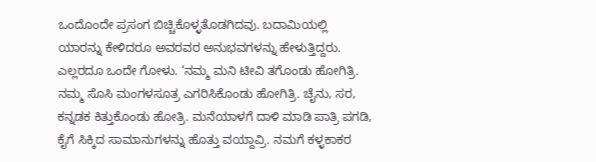ಒಂದೊಂದೇ ಪ್ರಸಂಗ ಬಿಚ್ಚಿಕೊಳ್ಳತೊಡಗಿದವು. ಬದಾಮಿಯಲ್ಲಿ ಯಾರನ್ನು ಕೇಳಿದರೂ ಅವರವರ ಅನುಭವಗಳನ್ನು ಹೇಳುತ್ತಿದ್ದರು. ಎಲ್ಲರದೂ ಒಂದೇ ಗೋಳು. ‘ನಮ್ಮ ಮನಿ ಟೀವಿ ತಗೊಂಡು ಹೋಗಿತ್ರಿ. ನಮ್ಮ ಸೊಸಿ ಮಂಗಳಸೂತ್ರ ಎಗರಿಸಿಕೊಂಡು ಹೋಗಿತ್ರಿ. ಚೈನು, ಸರ, ಕನ್ನಡಕ ಕಿತ್ತುಕೊಂಡು ಹೋತ್ರಿ. ಮನೆಯಾಳಗೆ ದಾಳಿ ಮಾಡಿ ಪಾತ್ರಿ ಪಗಡಿ, ಕೈಗೆ ಸಿಕ್ಕಿದ ಸಾಮಾನುಗಳನ್ನು ಹೊತ್ತು ವಯ್ದಾವ್ರಿ. ನಮಗೆ ಕಳ್ಳಕಾಕರ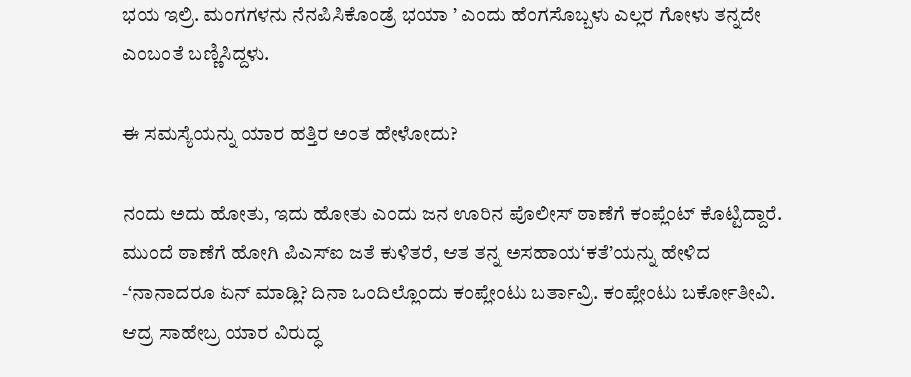ಭಯ ಇಲ್ರಿ. ಮಂಗಗಳನು ನೆನಪಿಸಿಕೊಂಡ್ರೆ ಭಯಾ ’ ಎಂದು ಹೆಂಗಸೊಬ್ಬಳು ಎಲ್ಲರ ಗೋಳು ತನ್ನದೇ ಎಂಬಂತೆ ಬಣ್ಣಿಸಿದ್ದಳು.

ಈ ಸಮಸ್ಯೆಯನ್ನು ಯಾರ ಹತ್ತಿರ ಅಂತ ಹೇಳೋದು?

ನಂದು ಅದು ಹೋತು, ಇದು ಹೋತು ಎಂದು ಜನ ಊರಿನ ಪೊಲೀಸ್‌ ಠಾಣೆಗೆ ಕಂಪ್ಲೆಂಟ್‌ ಕೊಟ್ಟಿದ್ದಾರೆ. ಮುಂದೆ ಠಾಣೆಗೆ ಹೋಗಿ ಪಿಎಸ್‌ಐ ಜತೆ ಕುಳಿತರೆ, ಆತ ತನ್ನ ಅಸಹಾಯ‘ಕತೆ’ಯನ್ನು ಹೇಳಿದ -‘ನಾನಾದರೂ ಏನ್‌ ಮಾಡ್ಲಿ? ದಿನಾ ಒಂದಿಲ್ಲೊಂದು ಕಂಪ್ಲೇಂಟು ಬರ್ತಾವ್ರಿ. ಕಂಪ್ಲೇಂಟು ಬರ್ಕೋತೀವಿ. ಆದ್ರ ಸಾಹೇಬ್ರ ಯಾರ ವಿರುದ್ಧ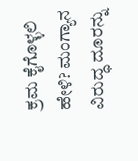ಕ್ರಮ ಕೈಗೊಳ್ಳಲಿ ಹೇಳಿ? ಮಂಗ್ಯಾನ ವಿರುದ್ಧ ದೂರನ್ನು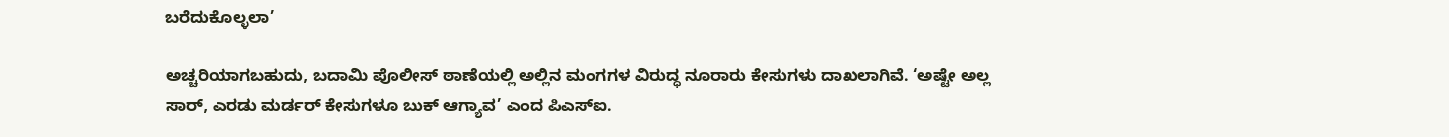ಬರೆದುಕೊಲ್ಳಲಾ’

ಅಚ್ಚರಿಯಾಗಬಹುದು, ಬದಾಮಿ ಪೊಲೀಸ್‌ ಠಾಣೆಯಲ್ಲಿ ಅಲ್ಲಿನ ಮಂಗಗಳ ವಿರುದ್ಧ ನೂರಾರು ಕೇಸುಗಳು ದಾಖಲಾಗಿವೆ. ‘ಅಷ್ಟೇ ಅಲ್ಲ ಸಾರ್‌, ಎರಡು ಮರ್ಡರ್‌ ಕೇಸುಗಳೂ ಬುಕ್‌ ಆಗ್ಯಾವ’ ಎಂದ ಪಿಎಸ್‌ಐ.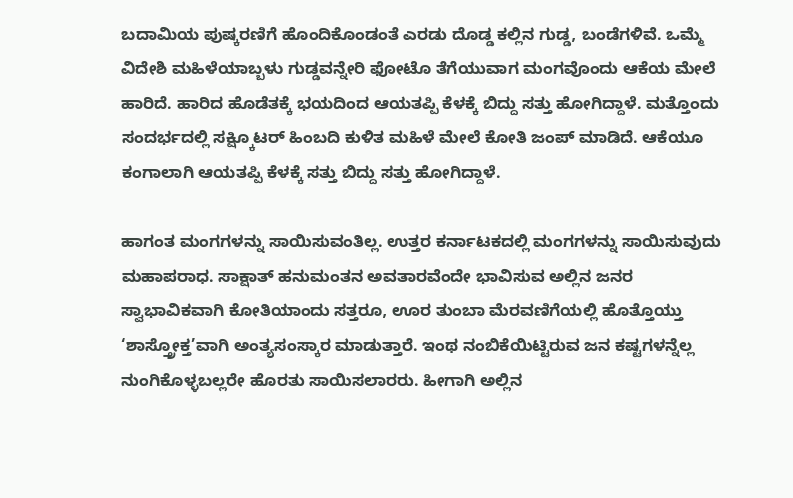ಬದಾಮಿಯ ಪುಷ್ಕರಣಿಗೆ ಹೊಂದಿಕೊಂಡಂತೆ ಎರಡು ದೊಡ್ಡ ಕಲ್ಲಿನ ಗುಡ್ಡ, ಬಂಡೆಗಳಿವೆ. ಒಮ್ಮೆ ವಿದೇಶಿ ಮಹಿಳೆಯಾಬ್ಬಳು ಗುಡ್ಡವನ್ನೇರಿ ಫೋಟೊ ತೆಗೆಯುವಾಗ ಮಂಗವೊಂದು ಆಕೆಯ ಮೇಲೆ ಹಾರಿದೆ. ಹಾರಿದ ಹೊಡೆತಕ್ಕೆ ಭಯದಿಂದ ಆಯತಪ್ಪಿ ಕೆಳಕ್ಕೆ ಬಿದ್ದು ಸತ್ತು ಹೋಗಿದ್ದಾಳೆ. ಮತ್ತೊಂದು ಸಂದರ್ಭದಲ್ಲಿ ಸಕ್ಷ್ಕಿೂಟರ್‌ ಹಿಂಬದಿ ಕುಳಿತ ಮಹಿಳೆ ಮೇಲೆ ಕೋತಿ ಜಂಪ್‌ ಮಾಡಿದೆ. ಆಕೆಯೂ ಕಂಗಾಲಾಗಿ ಆಯತಪ್ಪಿ ಕೆಳಕ್ಕೆ ಸತ್ತು ಬಿದ್ದು ಸತ್ತು ಹೋಗಿದ್ದಾಳೆ.

ಹಾಗಂತ ಮಂಗಗಳನ್ನು ಸಾಯಿಸುವಂತಿಲ್ಲ. ಉತ್ತರ ಕರ್ನಾಟಕದಲ್ಲಿ ಮಂಗಗಳನ್ನು ಸಾಯಿಸುವುದು ಮಹಾಪರಾಧ. ಸಾಕ್ಷಾತ್‌ ಹನುಮಂತನ ಅವತಾರವೆಂದೇ ಭಾವಿಸುವ ಅಲ್ಲಿನ ಜನರ ಸ್ವಾಭಾವಿಕವಾಗಿ ಕೋತಿಯಾಂದು ಸತ್ತರೂ, ಊರ ತುಂಬಾ ಮೆರವಣಿಗೆಯಲ್ಲಿ ಹೊತ್ತೊಯ್ತು ‘ಶಾಸ್ತ್ರೋಕ್ತ’ವಾಗಿ ಅಂತ್ಯಸಂಸ್ಕಾರ ಮಾಡುತ್ತಾರೆ. ಇಂಥ ನಂಬಿಕೆಯಿಟ್ಟಿರುವ ಜನ ಕಷ್ಟಗಳನ್ನೆಲ್ಲ ನುಂಗಿಕೊಳ್ಳಬಲ್ಲರೇ ಹೊರತು ಸಾಯಿಸಲಾರರು. ಹೀಗಾಗಿ ಅಲ್ಲಿನ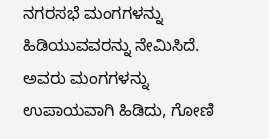ನಗರಸಭೆ ಮಂಗಗಳನ್ನು ಹಿಡಿಯುವವರನ್ನು ನೇಮಿಸಿದೆ. ಅವರು ಮಂಗಗಳನ್ನು ಉಪಾಯವಾಗಿ ಹಿಡಿದು, ಗೋಣಿ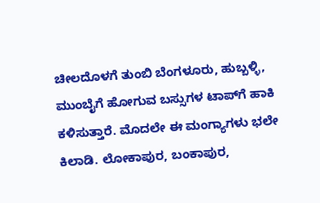ಚೀಲದೊಳಗೆ ತುಂಬಿ ಬೆಂಗಳೂರು, ಹುಬ್ಬಳ್ಳಿ, ಮುಂಬೈಗೆ ಹೋಗುವ ಬಸ್ಸುಗಳ ಟಾಪ್‌ಗೆ ಹಾಕಿ ಕಳಿಸುತ್ತಾರೆ. ಮೊದಲೇ ಈ ಮಂಗ್ಯಾಗಳು ಭಲೇ ಕಿಲಾಡಿ. ಲೋಕಾಪುರ, ಬಂಕಾಪುರ,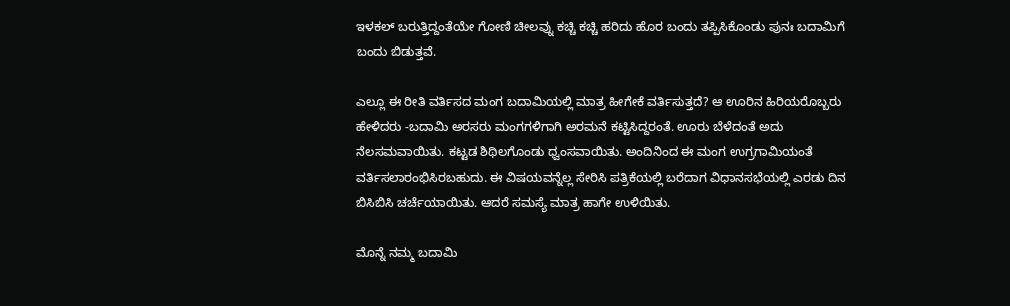ಇಳಕಲ್‌ ಬರುತ್ತಿದ್ದಂತೆಯೇ ಗೋಣಿ ಚೀಲವ್ನು ಕಚ್ಚಿ ಕಚ್ಚಿ ಹರಿದು ಹೊರ ಬಂದು ತಪ್ಪಿಸಿಕೊಂಡು ಪುನಃ ಬದಾಮಿಗೆ ಬಂದು ಬಿಡುತ್ತವೆ.

ಎಲ್ಲೂ ಈ ರೀತಿ ವರ್ತಿಸದ ಮಂಗ ಬದಾಮಿಯಲ್ಲಿ ಮಾತ್ರ ಹೀಗೇಕೆ ವರ್ತಿಸುತ್ತದೆ? ಆ ಊರಿನ ಹಿರಿಯರೊಬ್ಬರು ಹೇಳಿದರು -ಬದಾಮಿ ಅರಸರು ಮಂಗಗಳಿಗಾಗಿ ಅರಮನೆ ಕಟ್ಟಿಸಿದ್ದರಂತೆ. ಊರು ಬೆಳೆದಂತೆ ಅದು ನೆಲಸಮವಾಯಿತು. ಕಟ್ಟಡ ಶಿಥಿಲಗೊಂಡು ಧ್ವಂಸವಾಯಿತು. ಅಂದಿನಿಂದ ಈ ಮಂಗ ಉಗ್ರಗಾಮಿಯಂತೆ ವರ್ತಿಸಲಾರಂಭಿಸಿರಬಹುದು. ಈ ವಿಷಯವನ್ನೆಲ್ಲ ಸೇರಿಸಿ ಪತ್ರಿಕೆಯಲ್ಲಿ ಬರೆದಾಗ ವಿಧಾನಸಭೆಯಲ್ಲಿ ಎರಡು ದಿನ ಬಿಸಿಬಿಸಿ ಚರ್ಚೆಯಾಯಿತು. ಆದರೆ ಸಮಸ್ಯೆ ಮಾತ್ರ ಹಾಗೇ ಉಳಿಯಿತು.

ಮೊನ್ನೆ ನಮ್ಮ ಬದಾಮಿ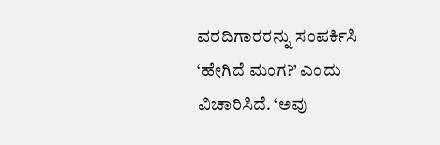ವರದಿಗಾರರನ್ನು ಸಂಪರ್ಕಿಸಿ ‘ಹೇಗಿದೆ ಮಂಗ?’ ಎಂದು ವಿಚಾರಿಸಿದೆ. ‘ಅವು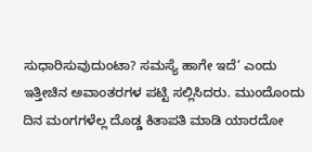ಸುಧಾರಿಸುವುದುಂಟಾ? ಸಮಸ್ಯೆ ಹಾಗೇ ಇದೆ’ ಎಂದು ಇತ್ತೀಚಿನ ಅವಾಂತರಗಳ ಪಟ್ಟಿ ಸಲ್ಲಿಸಿದರು. ಮುಂದೊಂದು ದಿನ ಮಂಗಗಳೆಲ್ಲ ದೊಡ್ಡ ಕಿತಾಪತಿ ಮಾಡಿ ಯಾರದೋ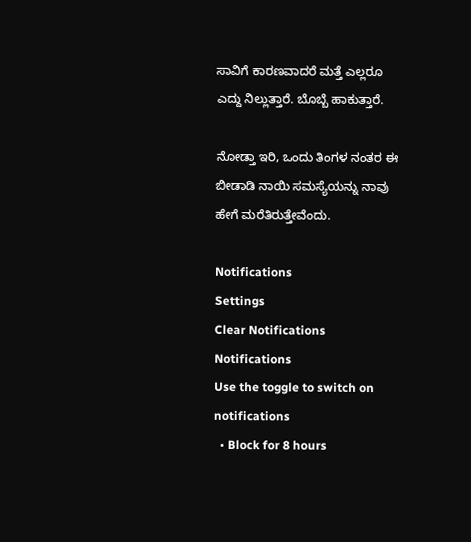ಸಾವಿಗೆ ಕಾರಣವಾದರೆ ಮತ್ತೆ ಎಲ್ಲರೂ ಎದ್ದು ನಿಲ್ಲುತ್ತಾರೆ. ಬೊಬ್ಬೆ ಹಾಕುತ್ತಾರೆ.

ನೋಡ್ತಾ ಇರಿ, ಒಂದು ತಿಂಗಳ ನಂತರ ಈ ಬೀಡಾಡಿ ನಾಯಿ ಸಮಸ್ಯೆಯನ್ನು ನಾವು ಹೇಗೆ ಮರೆತಿರುತ್ತೇವೆಂದು.

Notifications
Settings
Clear Notifications
Notifications
Use the toggle to switch on notifications
  • Block for 8 hours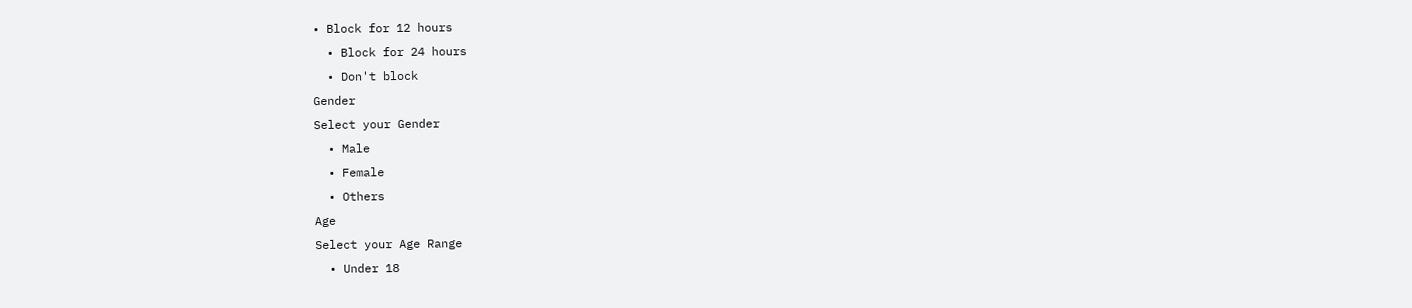• Block for 12 hours
  • Block for 24 hours
  • Don't block
Gender
Select your Gender
  • Male
  • Female
  • Others
Age
Select your Age Range
  • Under 18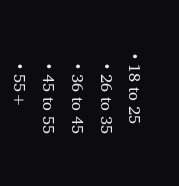• 18 to 25
  • 26 to 35
  • 36 to 45
  • 45 to 55
  • 55+